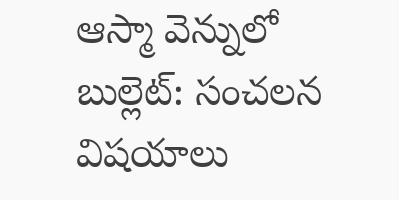ఆస్మా వెన్నులో బుల్లెట్: సంచలన విషయాలు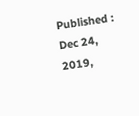Published : Dec 24, 2019,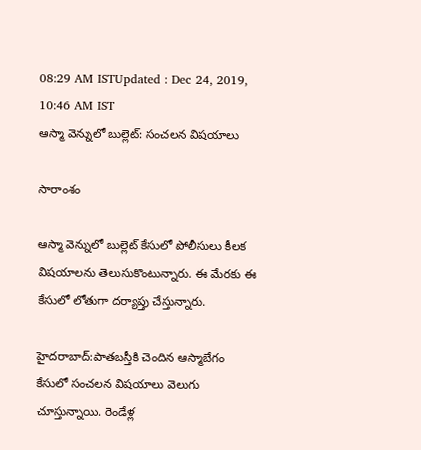08:29 AM ISTUpdated : Dec 24, 2019, 10:46 AM IST
ఆస్మా వెన్నులో బుల్లెట్: సంచలన విషయాలు

సారాంశం

ఆస్మా వెన్నులో బుల్లెట్ కేసులో పోలీసులు కీలక విషయాలను తెలుసుకొంటున్నారు. ఈ మేరకు ఈ కేసులో లోతుగా దర్యాప్తు చేస్తున్నారు.

హైదరాబాద్:పాతబస్తీకి చెందిన ఆస్మాబేగం కేసులో సంచలన విషయాలు వెలుగు చూస్తున్నాయి. రెండేళ్ల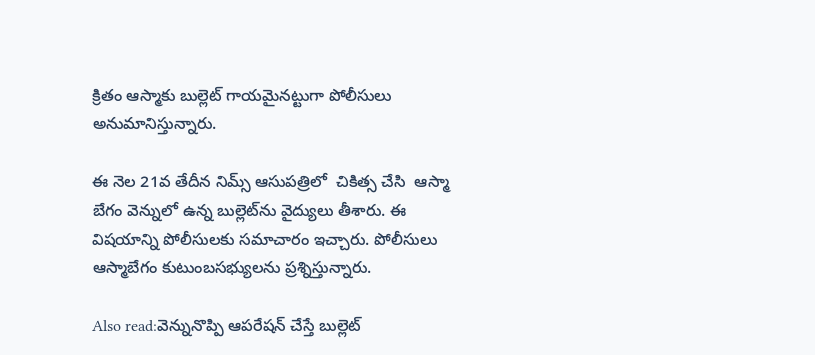క్రితం ఆస్మాకు బుల్లెట్ గాయమైనట్టుగా పోలీసులు అనుమానిస్తున్నారు.

ఈ నెల 21వ తేదీన నిమ్స్ ఆసుపత్రిలో  చికిత్స చేసి  ఆస్మా బేగం వెన్నులో ఉన్న బుల్లెట్‌ను వైద్యులు తీశారు. ఈ విషయాన్ని పోలీసులకు సమాచారం ఇచ్చారు. పోలీసులు ఆస్మాబేగం కుటుంబసభ్యులను ప్రశ్నిస్తున్నారు.

Also read:వెన్నునొప్పి ఆపరేషన్ చేస్తే బుల్లెట్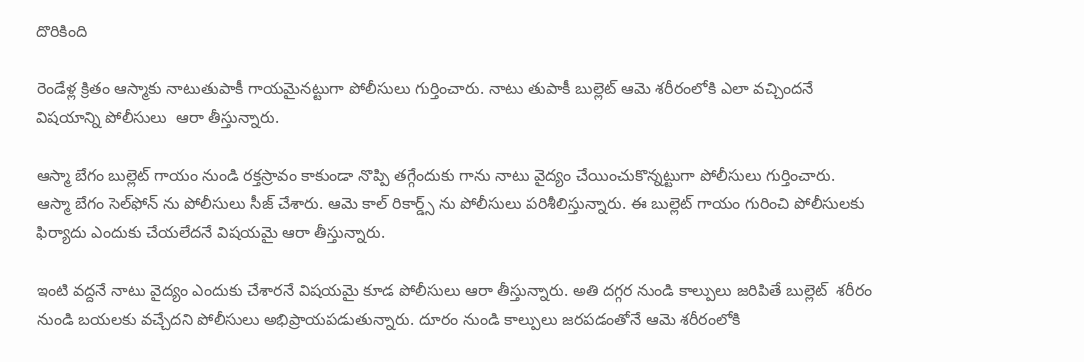దొరికింది

రెండేళ్ల క్రితం ఆస్మాకు నాటుతుపాకీ గాయమైనట్టుగా పోలీసులు గుర్తించారు. నాటు తుపాకీ బుల్లెట్ ఆమె శరీరంలోకి ఎలా వచ్చిందనే విషయాన్ని పోలీసులు  ఆరా తీస్తున్నారు.

ఆస్మా బేగం బుల్లెట్ గాయం నుండి రక్తస్రావం కాకుండా నొప్పి తగ్గేందుకు గాను నాటు వైద్యం చేయించుకొన్నట్టుగా పోలీసులు గుర్తించారు. ఆస్మా బేగం సెల్‌ఫోన్ ను పోలీసులు సీజ్ చేశారు. ఆమె కాల్ రికార్డ్స్ ను పోలీసులు పరిశీలిస్తున్నారు. ఈ బుల్లెట్ గాయం గురించి పోలీసులకు ఫిర్యాదు ఎందుకు చేయలేదనే విషయమై ఆరా తీస్తున్నారు.

ఇంటి వద్దనే నాటు వైద్యం ఎందుకు చేశారనే విషయమై కూడ పోలీసులు ఆరా తీస్తున్నారు. అతి దగ్గర నుండి కాల్పులు జరిపితే బుల్లెట్  శరీరం నుండి బయలకు వచ్చేదని పోలీసులు అభిప్రాయపడుతున్నారు. దూరం నుండి కాల్పులు జరపడంతోనే ఆమె శరీరంలోకి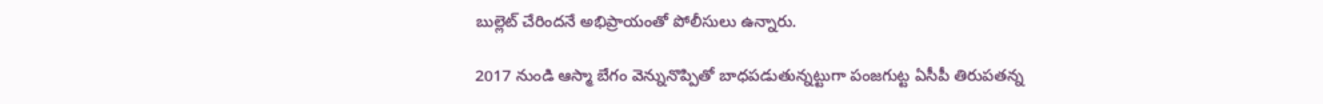బుల్లెట్ చేరిందనే అభిప్రాయంతో పోలీసులు ఉన్నారు.

2017 నుండి ఆస్మా బేగం వెన్నునొప్పితో బాధపడుతున్నట్టుగా పంజగుట్ట ఏసీపీ తిరుపతన్న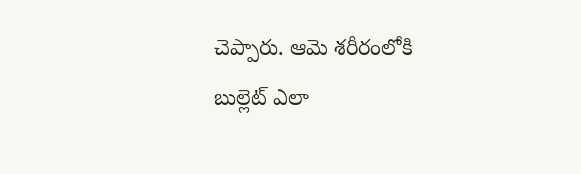చెప్పారు. ఆమె శరీరంలోకి బుల్లెట్ ఎలా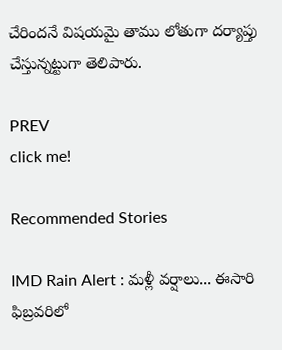చేరిందనే విషయమై తాము లోతుగా దర్యాప్తు చేస్తున్నట్టుగా తెలిపారు.

PREV
click me!

Recommended Stories

IMD Rain Alert : మళ్లీ వర్షాలు... ఈసారి ఫిబ్రవరిలో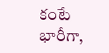కంటే భారీగా,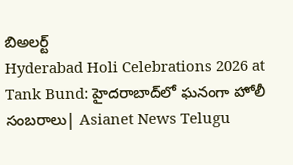బిఅలర్ట్
Hyderabad Holi Celebrations 2026 at Tank Bund: హైదరాబాద్‌లో ఘనంగా హోలీ సంబరాలు| Asianet News Telugu